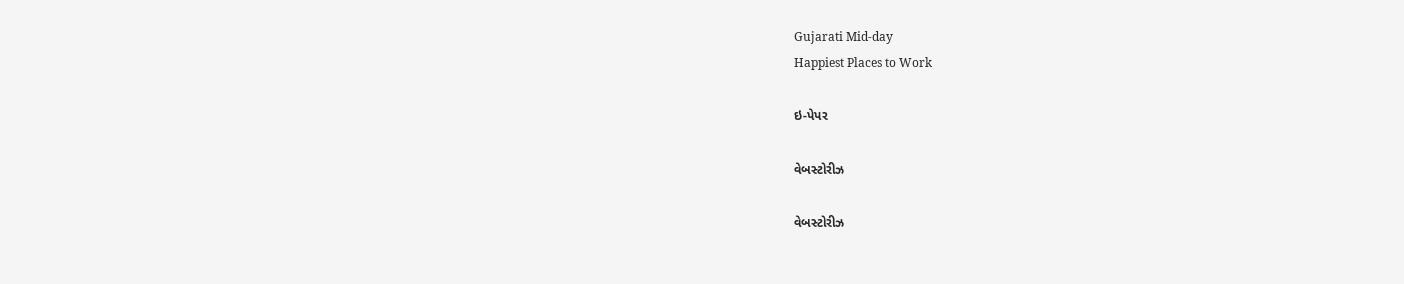Gujarati Mid-day
Happiest Places to Work

ઇ-પેપર

વેબસ્ટોરીઝ

વેબસ્ટોરીઝ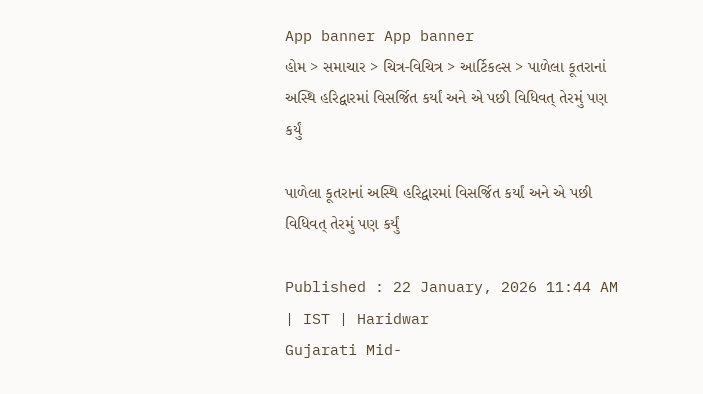App banner App banner
હોમ > સમાચાર > ચિત્ર-વિચિત્ર > આર્ટિકલ્સ > પાળેલા કૂતરાનાં અસ્થિ હરિદ્વારમાં વિસર્જિત કર્યાં અને એ પછી વિધિવત્ તેરમું પણ કર્યું

પાળેલા કૂતરાનાં અસ્થિ હરિદ્વારમાં વિસર્જિત કર્યાં અને એ પછી વિધિવત્ તેરમું પણ કર્યું

Published : 22 January, 2026 11:44 AM | IST | Haridwar
Gujarati Mid-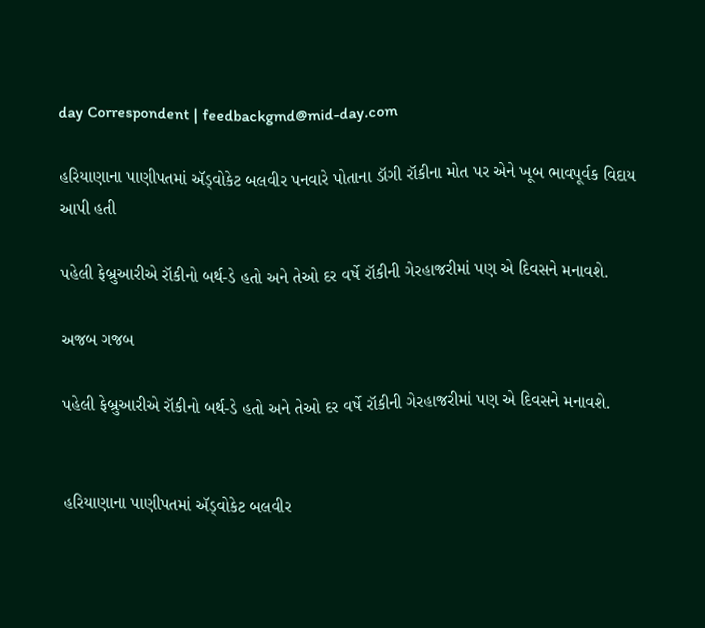day Correspondent | feedbackgmd@mid-day.com

હરિયાણાના પાણીપતમાં ઍડ્વોકેટ બલવીર પનવારે પોતાના ડૉગી રૉકીના મોત પર એને ખૂબ ભાવપૂર્વક વિદાય આપી હતી

પહેલી ફેબ્રુઆરીએ રૉકીનો બર્થ-ડે હતો અને તેઓ દર વર્ષે રૉકીની ગેરહાજરીમાં પણ એ દિવસને મનાવશે.

અજબ ગજબ

પહેલી ફેબ્રુઆરીએ રૉકીનો બર્થ-ડે હતો અને તેઓ દર વર્ષે રૉકીની ગેરહાજરીમાં પણ એ દિવસને મનાવશે.


હરિયાણાના પાણીપતમાં ઍડ્વોકેટ બલવીર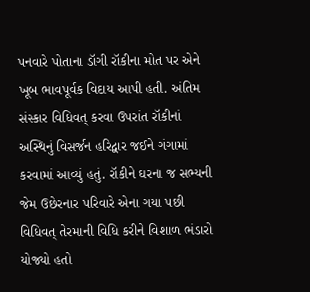પનવારે પોતાના ડૉગી રૉકીના મોત પર એને ખૂબ ભાવપૂર્વક વિદાય આપી હતી. અંતિમ સંસ્કાર વિધિવત્ કરવા ઉપરાંત રૉકીનાં અસ્થિનું વિસર્જન હરિદ્વાર જઈને ગંગામાં કરવામાં આવ્યું હતું. રૉકીને ઘરના જ સભ્યની જેમ ઉછેરનાર પરિવારે એના ગયા પછી વિધિવત્ તેરમાની વિધિ કરીને વિશાળ ભંડારો યોજ્યો હતો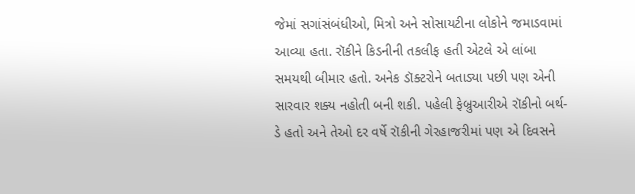જેમાં સગાંસંબંધીઓ, મિત્રો અને સોસાયટીના લોકોને જમાડવામાં આવ્યા હતા. રૉકીને કિડનીની તકલીફ હતી એટલે એ લાંબા સમયથી બીમાર હતો. અનેક ડૉક્ટરોને બતાડ્યા પછી પણ એની સારવાર શક્ય નહોતી બની શકી. પહેલી ફેબ્રુઆરીએ રૉકીનો બર્થ-ડે હતો અને તેઓ દર વર્ષે રૉકીની ગેરહાજરીમાં પણ એ દિવસને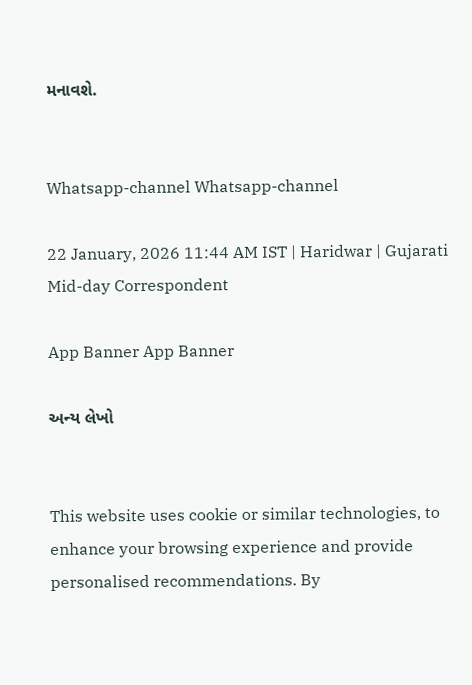મનાવશે.


Whatsapp-channel Whatsapp-channel

22 January, 2026 11:44 AM IST | Haridwar | Gujarati Mid-day Correspondent

App Banner App Banner

અન્ય લેખો


This website uses cookie or similar technologies, to enhance your browsing experience and provide personalised recommendations. By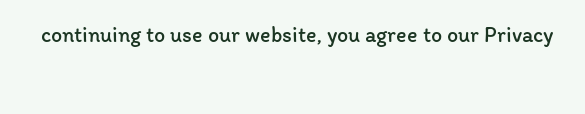continuing to use our website, you agree to our Privacy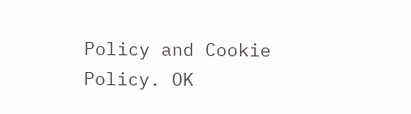Policy and Cookie Policy. OK